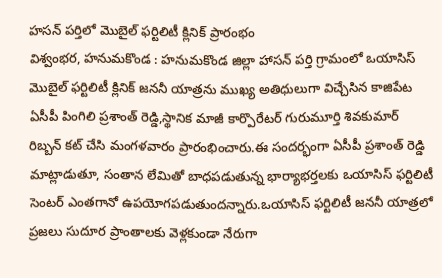హసన్ పర్తిలో మొబైల్ ఫర్టిలిటీ క్లినిక్ ప్రారంభం
విశ్వంభర, హనుమకొండ : హనుమకొండ జిల్లా హాసన్ పర్తి గ్రామంలో ఒయాసిస్ మొబైల్ ఫర్టిలిటీ క్లినిక్ జననీ యాత్రను ముఖ్య అతిధులుగా విచ్చేసిన కాజిపేట ఏసీపీ పింగిలి ప్రశాంత్ రెడ్డి,స్థానిక మాజీ కార్పొరేటర్ గురుమూర్తి శివకుమార్ రిబ్బన్ కట్ చేసి మంగళవారం ప్రారంభించారు.ఈ సందర్భంగా ఏసీపీ ప్రశాంత్ రెడ్డి మాట్లాడుతూ, సంతాన లేమితో బాధపడుతున్న భార్యాభర్తలకు ఒయాసిస్ ఫర్టిలిటీ సెంటర్ ఎంతగానో ఉపయోగపడుతుందన్నారు.ఒయాసిస్ ఫర్టిలిటీ జననీ యాత్రలో ప్రజలు సుదూర ప్రాంతాలకు వెళ్లకుండా నేరుగా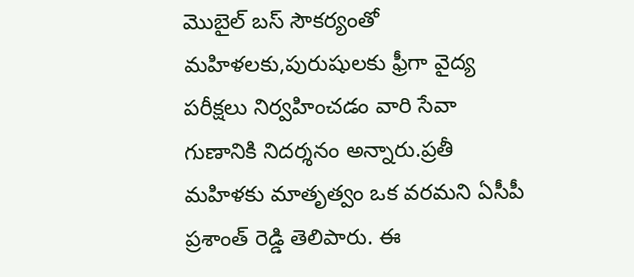మొబైల్ బస్ సౌకర్యంతో మహిళలకు,పురుషులకు ఫ్రీగా వైద్య పరీక్షలు నిర్వహించడం వారి సేవా గుణానికి నిదర్శనం అన్నారు.ప్రతీ మహిళకు మాతృత్వం ఒక వరమని ఏసీపీ ప్రశాంత్ రెడ్డి తెలిపారు. ఈ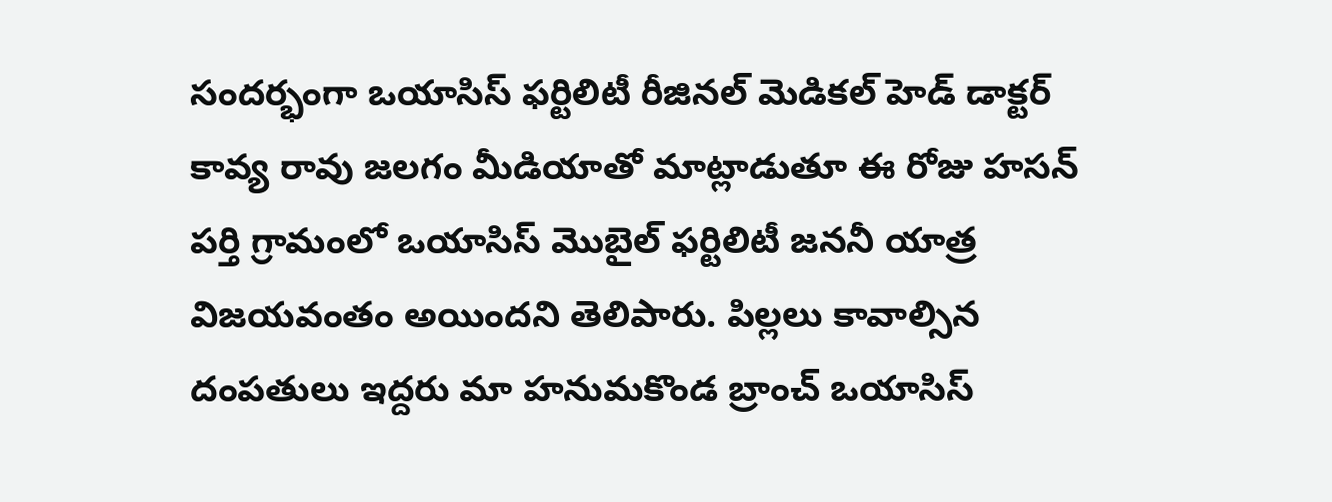సందర్భంగా ఒయాసిస్ ఫర్టిలిటీ రీజినల్ మెడికల్ హెడ్ డాక్టర్ కావ్య రావు జలగం మీడియాతో మాట్లాడుతూ ఈ రోజు హసన్ పర్తి గ్రామంలో ఒయాసిస్ మొబైల్ ఫర్టిలిటీ జననీ యాత్ర విజయవంతం అయిందని తెలిపారు. పిల్లలు కావాల్సిన దంపతులు ఇద్దరు మా హనుమకొండ బ్రాంచ్ ఒయాసిస్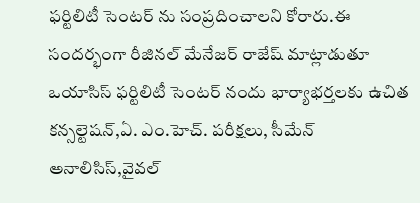ఫర్టిలిటీ సెంటర్ ను సంప్రదించాలని కోరారు.ఈ సందర్భంగా రీజినల్ మేనేజర్ రాజేష్ మాట్లాడుతూ ఒయాసిస్ ఫర్టిలిటీ సెంటర్ నందు భార్యాభర్తలకు ఉచిత కన్సల్టెషన్,ఏ. ఎం.హెచ్. పరీక్షలు, సీమేన్ అనాలిసిస్,వైవల్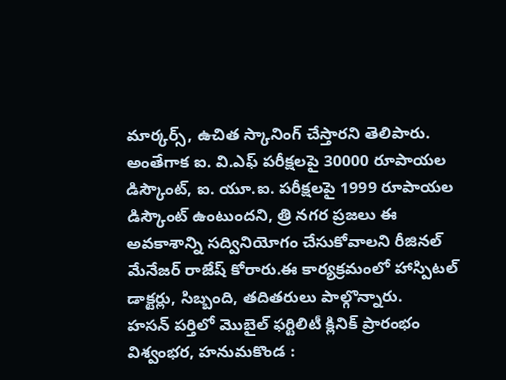మార్కర్స్, ఉచిత స్కానింగ్ చేస్తారని తెలిపారు. అంతేగాక ఐ. వి.ఎఫ్ పరీక్షలపై 30000 రూపాయల డిస్కౌంట్, ఐ. యూ.ఐ. పరీక్షలపై 1999 రూపాయల డిస్కౌంట్ ఉంటుందని, త్రి నగర ప్రజలు ఈ అవకాశాన్ని సద్వినియోగం చేసుకోవాలని రీజినల్ మేనేజర్ రాజేష్ కోరారు.ఈ కార్యక్రమంలో హాస్పిటల్ డాక్టర్లు, సిబ్బంది, తదితరులు పాల్గొన్నారు.
హసన్ పర్తిలో మొబైల్ ఫర్టిలిటీ క్లినిక్ ప్రారంభం
విశ్వంభర, హనుమకొండ :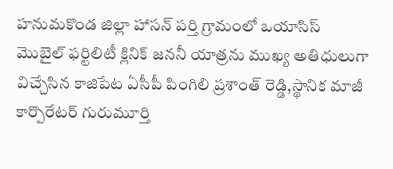హనుమకొండ జిల్లా హాసన్ పర్తి గ్రామంలో ఒయాసిస్ మొబైల్ ఫర్టిలిటీ క్లినిక్ జననీ యాత్రను ముఖ్య అతిధులుగా విచ్చేసిన కాజిపేట ఏసీపీ పింగిలి ప్రశాంత్ రెడ్డి,స్థానిక మాజీ కార్పొరేటర్ గురుమూర్తి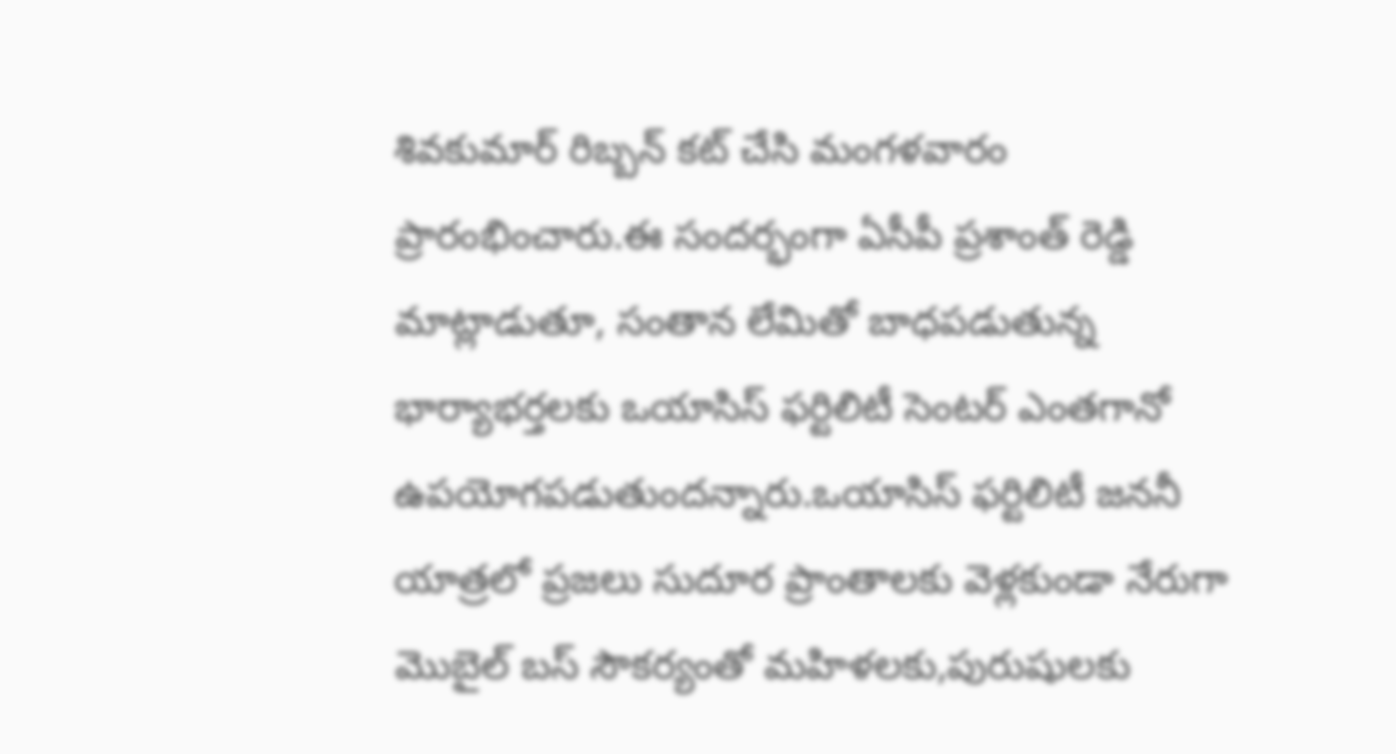శివకుమార్ రిబ్బన్ కట్ చేసి మంగళవారం ప్రారంభించారు.ఈ సందర్భంగా ఏసీపీ ప్రశాంత్ రెడ్డి మాట్లాడుతూ, సంతాన లేమితో బాధపడుతున్న భార్యాభర్తలకు ఒయాసిస్ ఫర్టిలిటీ సెంటర్ ఎంతగానో ఉపయోగపడుతుందన్నారు.ఒయాసిస్ ఫర్టిలిటీ జననీ యాత్రలో ప్రజలు సుదూర ప్రాంతాలకు వెళ్లకుండా నేరుగా మొబైల్ బస్ సౌకర్యంతో మహిళలకు,పురుషులకు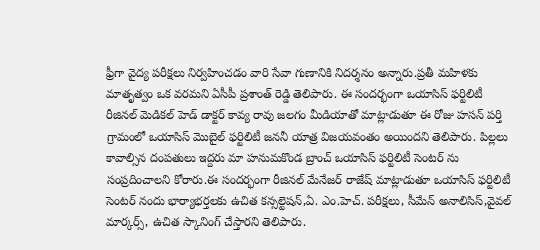ఫ్రీగా వైద్య పరీక్షలు నిర్వహించడం వారి సేవా గుణానికి నిదర్శనం అన్నారు.ప్రతీ మహిళకు మాతృత్వం ఒక వరమని ఏసీపీ ప్రశాంత్ రెడ్డి తెలిపారు. ఈ సందర్భంగా ఒయాసిస్ ఫర్టిలిటీ రీజినల్ మెడికల్ హెడ్ డాక్టర్ కావ్య రావు జలగం మీడియాతో మాట్లాడుతూ ఈ రోజు హసన్ పర్తి గ్రామంలో ఒయాసిస్ మొబైల్ ఫర్టిలిటీ జననీ యాత్ర విజయవంతం అయిందని తెలిపారు. పిల్లలు కావాల్సిన దంపతులు ఇద్దరు మా హనుమకొండ బ్రాంచ్ ఒయాసిస్ ఫర్టిలిటీ సెంటర్ ను సంప్రదించాలని కోరారు.ఈ సందర్భంగా రీజినల్ మేనేజర్ రాజేష్ మాట్లాడుతూ ఒయాసిస్ ఫర్టిలిటీ సెంటర్ నందు భార్యాభర్తలకు ఉచిత కన్సల్టెషన్,ఏ. ఎం.హెచ్. పరీక్షలు, సీమేన్ అనాలిసిస్,వైవల్ మార్కర్స్, ఉచిత స్కానింగ్ చేస్తారని తెలిపారు.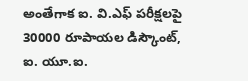అంతేగాక ఐ. వి.ఎఫ్ పరీక్షలపై 30000 రూపాయల డిస్కౌంట్, ఐ. యూ.ఐ.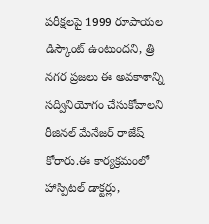పరీక్షలపై 1999 రూపాయల డిస్కౌంట్ ఉంటుందని, త్రి నగర ప్రజలు ఈ అవకాశాన్ని సద్వినియోగం చేసుకోవాలని రీజినల్ మేనేజర్ రాజేష్ కోరారు.ఈ కార్యక్రమంలో హాస్పిటల్ డాక్టర్లు,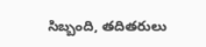సిబ్బంది, తదితరులు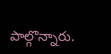పాల్గొన్నారు.